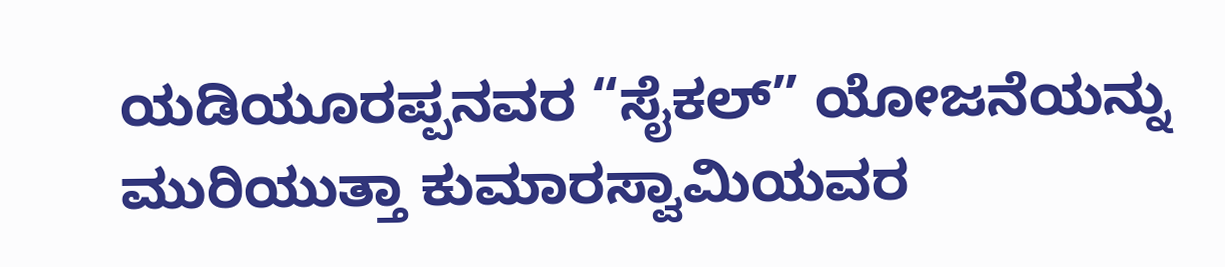ಯಡಿಯೂರಪ್ಪನವರ “ಸೈಕಲ್” ಯೋಜನೆಯನ್ನು ಮುರಿಯುತ್ತಾ ಕುಮಾರಸ್ವಾಮಿಯವರ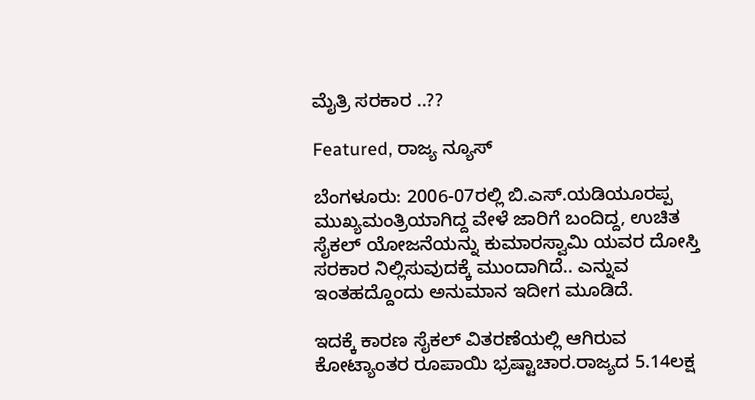ಮೈತ್ರಿ ಸರಕಾರ ..??

Featured, ರಾಜ್ಯ ನ್ಯೂಸ್

ಬೆಂಗಳೂರು: 2006-07ರಲ್ಲಿ ಬಿ.ಎಸ್.ಯಡಿಯೂರಪ್ಪ ಮುಖ್ಯಮಂತ್ರಿಯಾಗಿದ್ದ ವೇಳೆ ಜಾರಿಗೆ ಬಂದಿದ್ದ, ಉಚಿತ ಸೈಕಲ್ ಯೋಜನೆಯನ್ನು ಕುಮಾರಸ್ವಾಮಿ ಯವರ ದೋಸ್ತಿ ಸರಕಾರ ನಿಲ್ಲಿಸುವುದಕ್ಕೆ ಮುಂದಾಗಿದೆ.. ಎನ್ನುವ ಇಂತಹದ್ದೊಂದು ಅನುಮಾನ ಇದೀಗ ಮೂಡಿದೆ.

ಇದಕ್ಕೆ ಕಾರಣ ಸೈಕಲ್ ವಿತರಣೆಯಲ್ಲಿ ಆಗಿರುವ ಕೋಟ್ಯಾಂತರ ರೂಪಾಯಿ ಭ್ರಷ್ಟಾಚಾರ.ರಾಜ್ಯದ 5.14ಲಕ್ಷ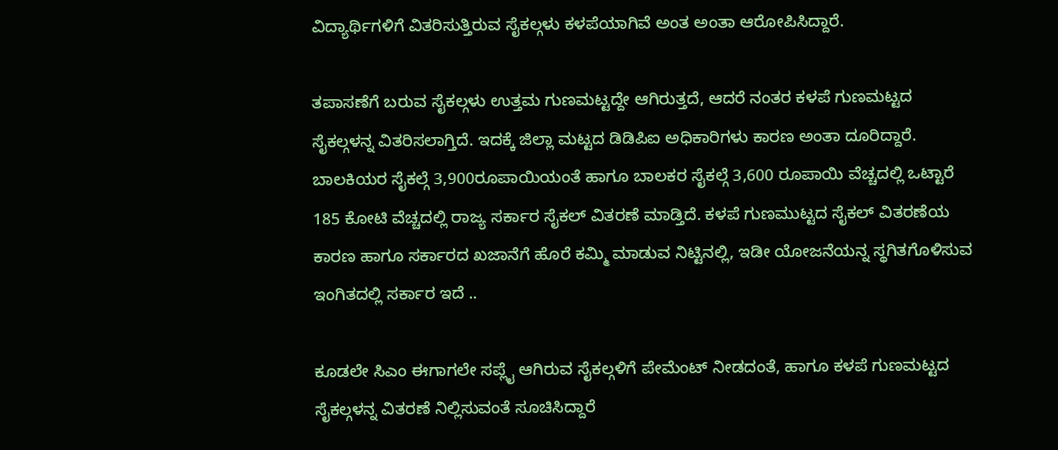ವಿದ್ಯಾರ್ಥಿಗಳಿಗೆ ವಿತರಿಸುತ್ತಿರುವ ಸೈಕಲ್ಗಳು ಕಳಪೆಯಾಗಿವೆ ಅಂತ ಅಂತಾ ಆರೋಪಿಸಿದ್ದಾರೆ.

ತಪಾಸಣೆಗೆ ಬರುವ ಸೈಕಲ್ಗಳು ಉತ್ತಮ ಗುಣಮಟ್ಟದ್ದೇ ಆಗಿರುತ್ತದೆ, ಆದರೆ ನಂತರ ಕಳಪೆ ಗುಣಮಟ್ಟದ ಸೈಕಲ್ಗಳನ್ನ ವಿತರಿಸಲಾಗ್ತಿದೆ. ಇದಕ್ಕೆ ಜಿಲ್ಲಾ ಮಟ್ಟದ ಡಿಡಿಪಿಐ ಅಧಿಕಾರಿಗಳು ಕಾರಣ ಅಂತಾ ದೂರಿದ್ದಾರೆ. ಬಾಲಕಿಯರ ಸೈಕಲ್ಗೆ 3,900ರೂಪಾಯಿಯಂತೆ ಹಾಗೂ ಬಾಲಕರ ಸೈಕಲ್ಗೆ 3,600 ರೂಪಾಯಿ ವೆಚ್ಚದಲ್ಲಿ ಒಟ್ಟಾರೆ 185 ಕೋಟಿ ವೆಚ್ಚದಲ್ಲಿ ರಾಜ್ಯ ಸರ್ಕಾರ ಸೈಕಲ್ ವಿತರಣೆ ಮಾಡ್ತಿದೆ. ಕಳಪೆ ಗುಣಮುಟ್ಟದ ಸೈಕಲ್ ವಿತರಣೆಯ ಕಾರಣ ಹಾಗೂ ಸರ್ಕಾರದ ಖಜಾನೆಗೆ ಹೊರೆ ಕಮ್ಮಿ ಮಾಡುವ ನಿಟ್ಟಿನಲ್ಲಿ, ಇಡೀ ಯೋಜನೆಯನ್ನ ಸ್ಥಗಿತಗೊಳಿಸುವ ಇಂಗಿತದಲ್ಲಿ ಸರ್ಕಾರ ಇದೆ ..

ಕೂಡಲೇ ಸಿಎಂ ಈಗಾಗಲೇ ಸಪ್ಲೈ ಆಗಿರುವ ಸೈಕಲ್ಗಳಿಗೆ ಪೇಮೆಂಟ್ ನೀಡದಂತೆ, ಹಾಗೂ ಕಳಪೆ ಗುಣಮಟ್ಟದ ಸೈಕಲ್ಗಳನ್ನ ವಿತರಣೆ ನಿಲ್ಲಿಸುವಂತೆ ಸೂಚಿಸಿದ್ದಾರೆ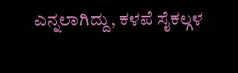ಎನ್ನಲಾಗಿದ್ದು, ಕಳಪೆ ಸೈಕಲ್ಗಳ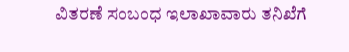ವಿತರಣೆ ಸಂಬಂಧ ಇಲಾಖಾವಾರು ತನಿಖೆಗೆ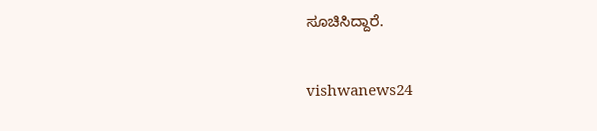ಸೂಚಿಸಿದ್ದಾರೆ.

vishwanews24